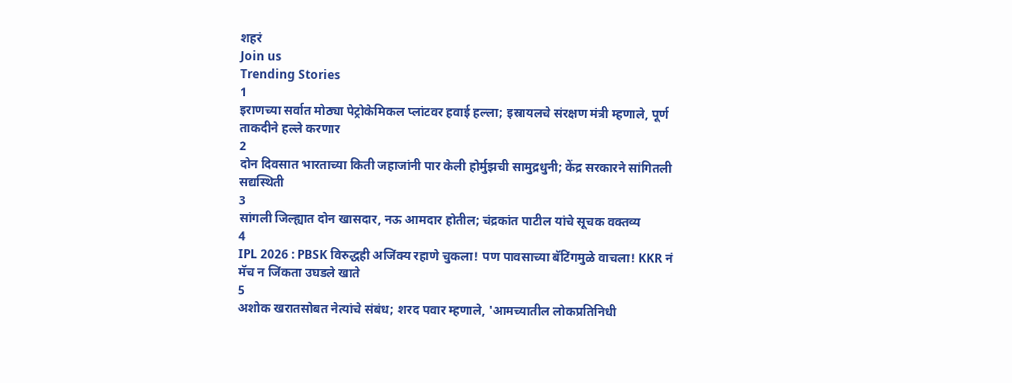शहरं
Join us
Trending Stories
1
इराणच्या सर्वात मोठ्या पेट्रोकेमिकल प्लांटवर हवाई हल्ला; इस्रायलचे संरक्षण मंत्री म्हणाले, पूर्ण ताकदीने हल्ले करणार
2
दोन दिवसात भारताच्या किती जहाजांनी पार केली होर्मुझची सामुद्रधुनी; केंद्र सरकारने सांगितली सद्यस्थिती
3
सांगली जिल्ह्यात दोन खासदार, नऊ आमदार होतील; चंद्रकांत पाटील यांचे सूचक वक्तव्य
4
IPL 2026 : PBSK विरुद्धही अजिंक्य रहाणे चुकला! पण पावसाच्या बॅटिंगमुळे वाचला! KKR नं मॅच न जिंकता उघडले खाते
5
अशोक खरातसोबत नेत्यांचे संबंध; शरद पवार म्हणाले, 'आमच्यातील लोकप्रतिनिधी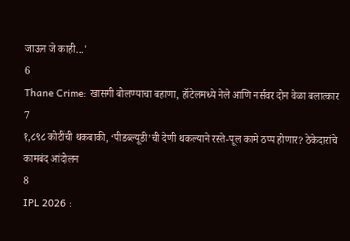जाऊन जे काही...'
6
Thane Crime: खासगी बोलण्याचा बहाणा, हॉटेलमध्ये नेले आणि नर्सवर दोन वेळा बलात्कार
7
१,८९८ कोटींची थकबाकी, ‘पीडब्ल्यूडी’ची देणी थकल्याने रस्ते-पूल कामे ठप्प होणार? ठेकेदारांचे कामबंद आंदोलन
8
IPL 2026 :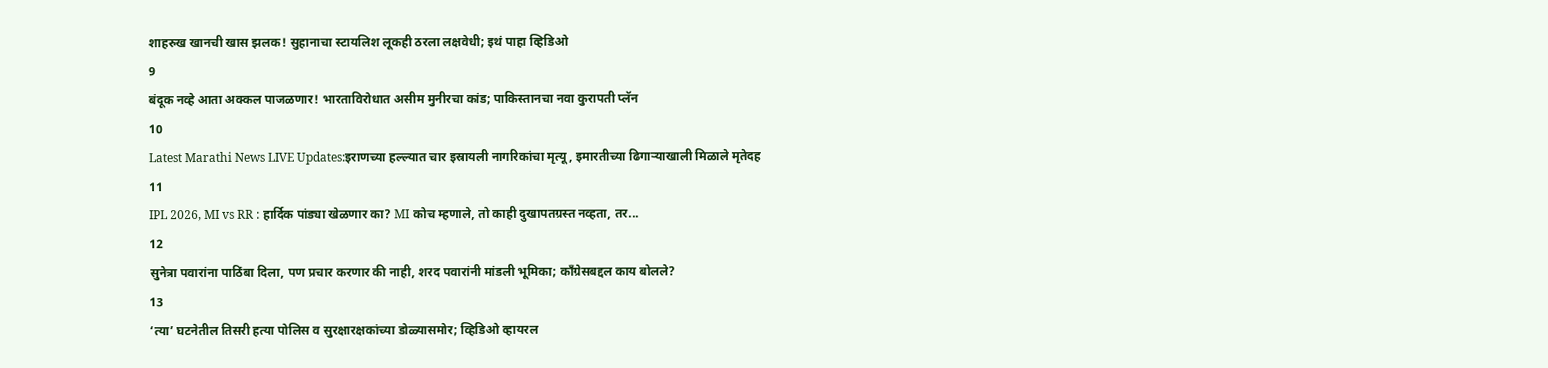शाहरुख खानची खास झलक! सुहानाचा स्टायलिश लूकही ठरला लक्षवेधी; इथं पाहा व्हिडिओ
9
बंदूक नव्हे आता अक्कल पाजळणार! भारताविरोधात असीम मुनीरचा कांड; पाकिस्तानचा नवा कुरापती प्लॅन
10
Latest Marathi News LIVE Updates:इराणच्या हल्ल्यात चार इस्रायली नागरिकांचा मृत्यू, इमारतीच्या ढिगाऱ्याखाली मिळाले मृतेदह
11
IPL 2026, MI vs RR : हार्दिक पांड्या खेळणार का? MI कोच म्हणाले, तो काही दुखापतग्रस्त नव्हता, तर...
12
सुनेत्रा पवारांना पाठिंबा दिला, पण प्रचार करणार की नाही, शरद पवारांनी मांडली भूमिका; काँग्रेसबद्दल काय बोलले?
13
‘त्या’ घटनेतील तिसरी हत्या पोलिस व सुरक्षारक्षकांच्या डोळ्यासमोर; व्हिडिओ व्हायरल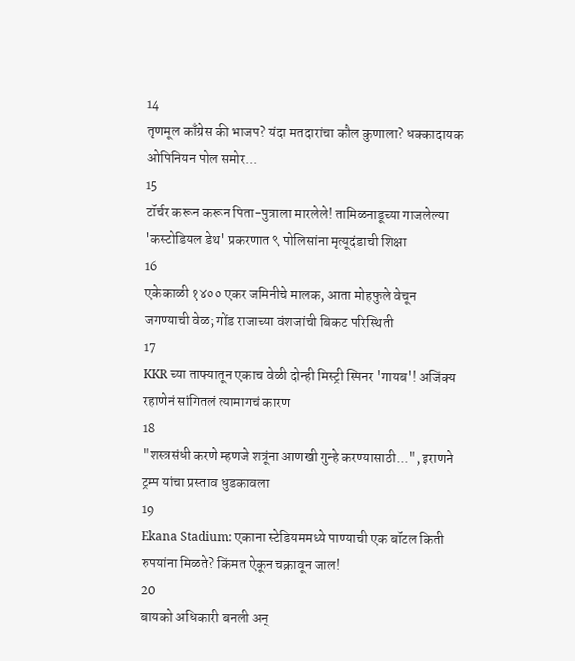14
तृणमूल काँग्रेस की भाजप? यंदा मतदारांचा कौल कुणाला? धक्कादायक ओपिनियन पोल समोर...
15
टॉर्चर करून करून पिता-पुत्राला मारलेले! तामिळनाडूच्या गाजलेल्या 'कस्टोडियल डेथ' प्रकरणात ९ पोलिसांना मृत्यूदंडाची शिक्षा
16
एकेकाळी १४०० एकर जमिनीचे मालक, आता मोहफुले वेचून जगण्याची वेळ; गोंड राजाच्या वंशजांची बिकट परिस्थिती
17
KKR च्या ताफ्यातून एकाच वेळी दोन्ही मिस्ट्री स्पिनर 'गायब'! अजिंक्य रहाणेनं सांगितलं त्यामागचं कारण
18
"शस्त्रसंधी करणे म्हणजे शत्रूंना आणखी गुन्हे करण्यासाठी...", इराणने ट्रम्प यांचा प्रस्ताव धुडकावला
19
Ekana Stadium: एकाना स्टेडियममध्ये पाण्याची एक बॉटल किती रुपयांना मिळते? किंमत ऐकून चक्रावून जाल!
20
बायको अधिकारी बनली अन्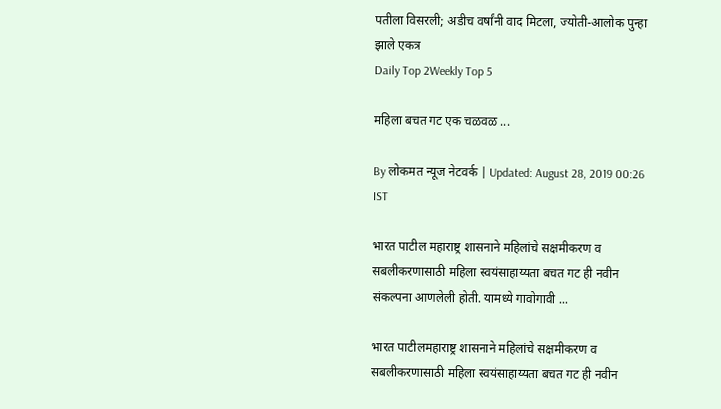पतीला विसरली; अडीच वर्षांनी वाद मिटला, ज्योती-आलोक पुन्हा झाले एकत्र
Daily Top 2Weekly Top 5

महिला बचत गट एक चळवळ ...

By लोकमत न्यूज नेटवर्क | Updated: August 28, 2019 00:26 IST

भारत पाटील महाराष्ट्र शासनाने महिलांचे सक्षमीकरण व सबलीकरणासाठी महिला स्वयंसाहाय्यता बचत गट ही नवीन संकल्पना आणलेली होती. यामध्ये गावोगावी ...

भारत पाटीलमहाराष्ट्र शासनाने महिलांचे सक्षमीकरण व सबलीकरणासाठी महिला स्वयंसाहाय्यता बचत गट ही नवीन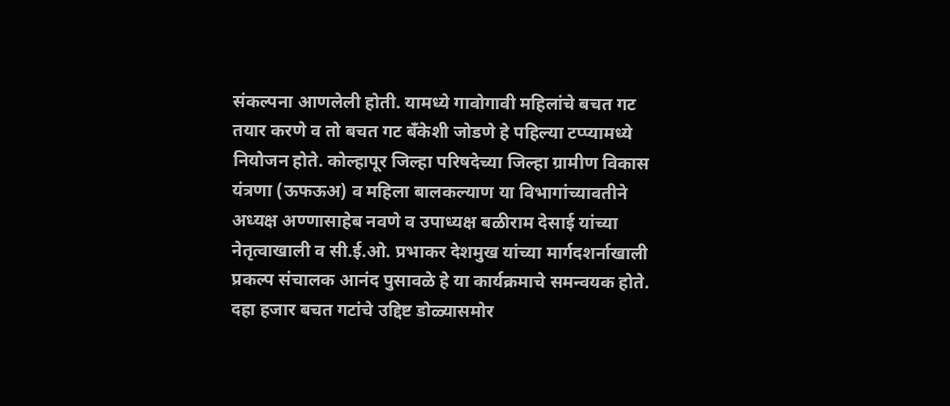संकल्पना आणलेली होती. यामध्ये गावोगावी महिलांचे बचत गट तयार करणे व तो बचत गट बँकेशी जोडणे हे पहिल्या टप्प्यामध्ये नियोजन होते. कोल्हापूर जिल्हा परिषदेच्या जिल्हा ग्रामीण विकास यंत्रणा (ऊफऊअ) व महिला बालकल्याण या विभागांच्यावतीने अध्यक्ष अण्णासाहेब नवणे व उपाध्यक्ष बळीराम देसाई यांच्या नेतृत्वाखाली व सी.ई.ओ. प्रभाकर देशमुख यांच्या मार्गदशर्नाखाली प्रकल्प संचालक आनंद पुसावळे हे या कार्यक्रमाचे समन्वयक होते. दहा हजार बचत गटांचे उद्दिष्ट डोळ्यासमोर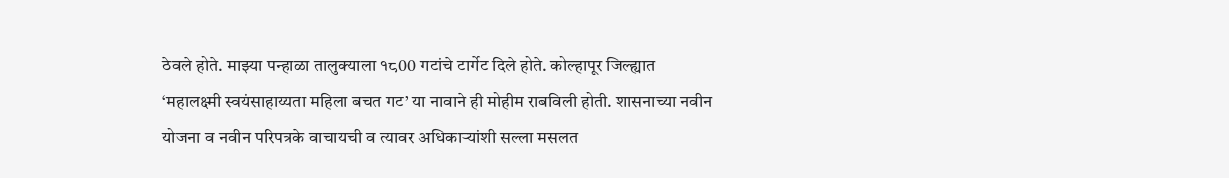ठेवले होते. माझ्या पन्हाळा तालुक्याला १८00 गटांचे टार्गेट दिले होते. कोल्हापूर जिल्ह्यात ‘महालक्ष्मी स्वयंसाहाय्यता महिला बचत गट’ या नावाने ही मोहीम राबविली होती. शासनाच्या नवीन योजना व नवीन परिपत्रके वाचायची व त्यावर अधिकाऱ्यांशी सल्ला मसलत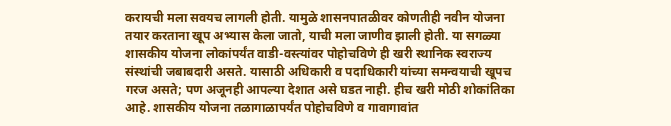करायची मला सवयच लागली होती. यामुळे शासनपातळीवर कोणतीही नवीन योजना तयार करताना खूप अभ्यास केला जातो, याची मला जाणीव झाली होती. या सगळ्या शासकीय योजना लोकांपर्यंत वाडी-वस्त्यांवर पोहोचविणे ही खरी स्थानिक स्वराज्य संस्थांची जबाबदारी असते. यासाठी अधिकारी व पदाधिकारी यांच्या समन्वयाची खूपच गरज असते; पण अजूनही आपल्या देशात असे घडत नाही. हीच खरी मोठी शोकांतिका आहे. शासकीय योजना तळागाळापर्यंत पोहोचविणे व गावागावांत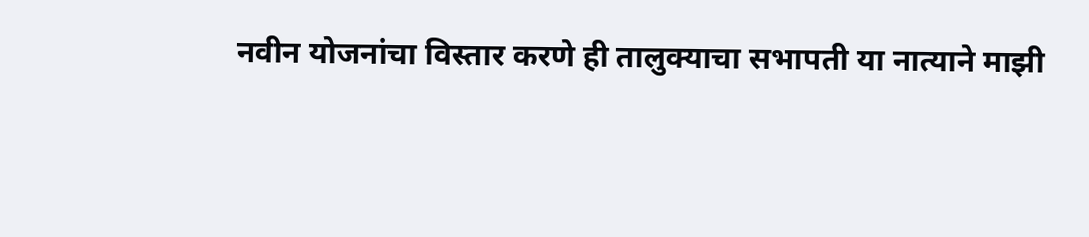नवीन योजनांचा विस्तार करणे ही तालुक्याचा सभापती या नात्याने माझी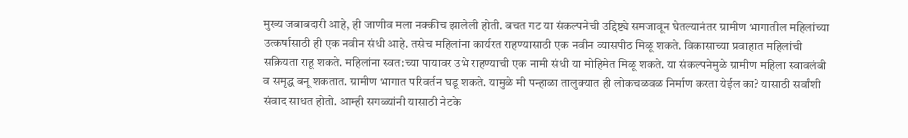मुख्य जबाबदारी आहे, ही जाणीव मला नक्कीच झालेली होती. बचत गट या संकल्पनेची उद्दिष्ट्ये समजावून घेतल्यानंतर ग्रामीण भागातील महिलांच्या उत्कर्षासाठी ही एक नवीन संधी आहे. तसेच महिलांना कार्यरत राहण्यासाठी एक नवीन व्यासपीठ मिळू शकते. विकासाच्या प्रवाहात महिलांची सक्रियता राहू शकते. महिलांना स्वत:च्या पायावर उभे राहण्याची एक नामी संधी या मोहिमेत मिळू शकते. या संकल्पनेमुळे ग्रामीण महिला स्वावलंबी व समृद्ध बनू शकतात. ग्रामीण भागात परिवर्तन घडू शकते. यामुळे मी पन्हाळा तालुक्यात ही लोकचळवळ निर्माण करता येईल का? यासाठी सर्वांशी संवाद साधत होतो. आम्ही सगळ्यांनी यासाठी नेटके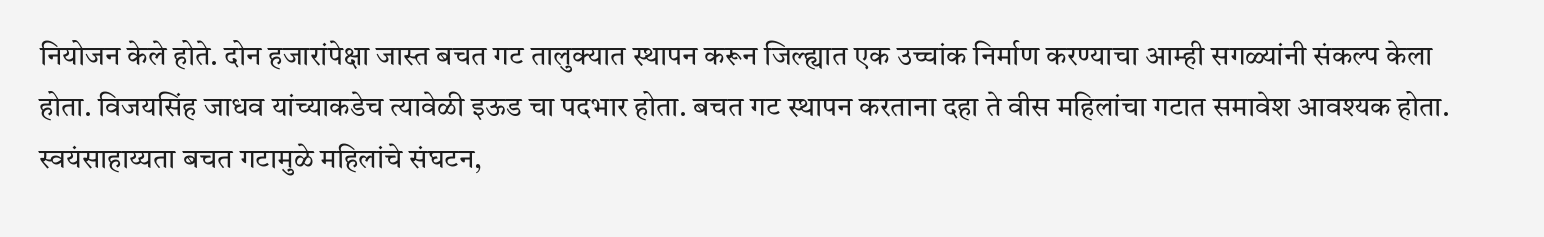नियोजन केले होते. दोन हजारांपेक्षा जास्त बचत गट तालुक्यात स्थापन करून जिल्ह्यात एक उच्चांक निर्माण करण्याचा आम्ही सगळ्यांनी संकल्प केला होता. विजयसिंह जाधव यांच्याकडेच त्यावेळी इऊड चा पदभार होता. बचत गट स्थापन करताना दहा ते वीस महिलांचा गटात समावेश आवश्यक होता. स्वयंसाहाय्यता बचत गटामुळे महिलांचे संघटन,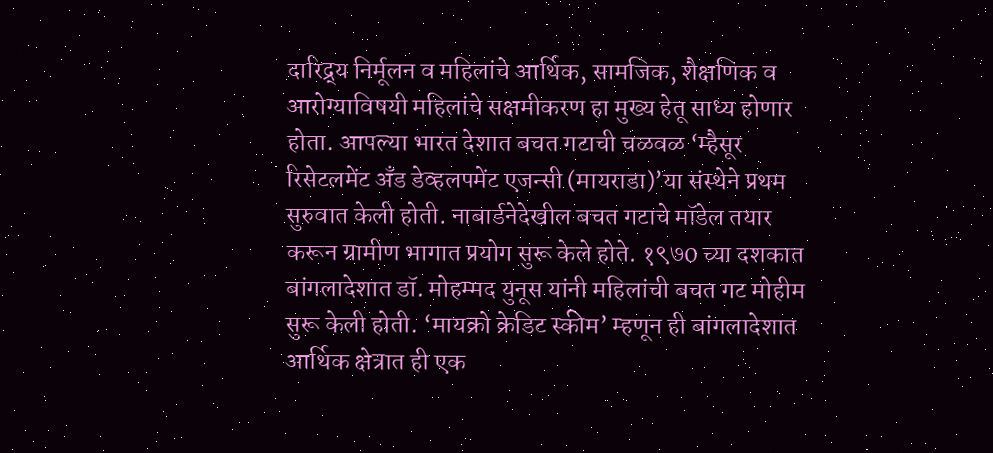दारिद्र्य निर्मूलन व महिलांचे आर्थिक, सामजिक, शैक्षणिक व आरोग्याविषयी महिलांचे सक्षमीकरण हा मुख्य हेतू साध्य होणार होता. आपल्या भारत देशात बचत गटाची चळवळ ‘म्हैसूर रिसेटलमेंट अँड डेव्हलपमेंट एजन्सी (मायराडा)’या संस्थेने प्रथम सुरुवात केली होती. नाबार्डनेदेखील बचत गटाचे मॉडेल तयार करून ग्रामीण भागात प्रयोग सुरू केले होते. १९७0 च्या दशकात बांगलादेशात डॉ. मोहम्मद युनूस यांनी महिलांची बचत गट मोहीम सुरू केली होती. ‘मायक्रो क्रेडिट स्कीम’ म्हणून ही बांगलादेशात आर्थिक क्षेत्रात ही एक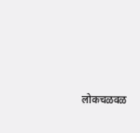लोकचळवळ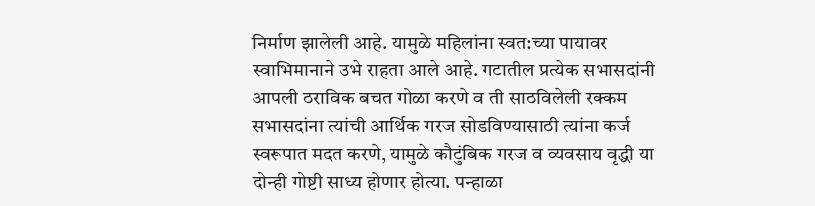निर्माण झालेली आहे. यामुळे महिलांना स्वत:च्या पायावर स्वाभिमानाने उभे राहता आले आहे. गटातील प्रत्येक सभासदांनी आपली ठराविक बचत गोळा करणे व ती साठविलेली रक्कम सभासदांना त्यांची आर्थिक गरज सोडविण्यासाठी त्यांना कर्ज स्वरूपात मदत करणे, यामुळे कौटुंबिक गरज व व्यवसाय वृद्धी या दोन्ही गोष्टी साध्य होणार होत्या. पन्हाळा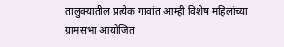तालुक्यातील प्रत्येक गावांत आम्ही विशेष महिलांच्या ग्रामसभा आयोजित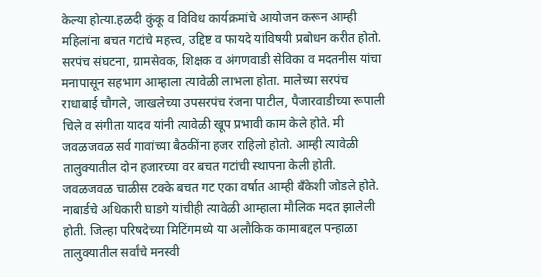केल्या होत्या.हळदी कुंकू व विविध कार्यक्रमांचे आयोजन करून आम्ही महिलांना बचत गटांचे महत्त्व, उद्दिष्ट व फायदे यांविषयी प्रबोधन करीत होतो. सरपंच संघटना, ग्रामसेवक, शिक्षक व अंगणवाडी सेविका व मदतनीस यांचा मनापासून सहभाग आम्हाला त्यावेळी लाभला होता. मालेच्या सरपंच राधाबाई चौगले, जाखलेच्या उपसरपंच रंजना पाटील, पैजारवाडीच्या रूपाली चिले व संगीता यादव यांनी त्यावेळी खूप प्रभावी काम केले होते. मी जवळजवळ सर्व गावांच्या बैठकींना हजर राहिलो होतो. आम्ही त्यावेळी तालुक्यातील दोन हजारच्या वर बचत गटांची स्थापना केली होती. जवळजवळ चाळीस टक्के बचत गट एका वर्षात आम्ही बँकेशी जोडले होते. नाबार्डचे अधिकारी घाडगे यांचीही त्यावेळी आम्हाला मौलिक मदत झालेली होती. जिल्हा परिषदेच्या मिटिंगमध्ये या अलौकिक कामाबद्दल पन्हाळा तालुक्यातील सर्वांचे मनस्वी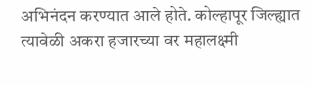अभिनंदन करण्यात आले होते. कोल्हापूर जिल्ह्यात त्यावेळी अकरा हजारच्या वर महालक्ष्मी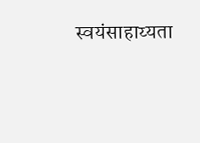स्वयंसाहाय्यता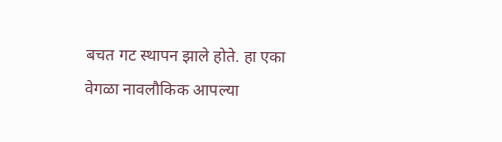बचत गट स्थापन झाले होते. हा एका वेगळा नावलौकिक आपल्या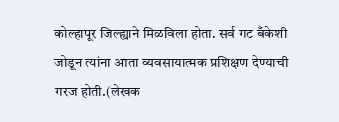कोल्हापूर जिल्ह्याने मिळविला होता. सर्व गट बँकेशी जोडून त्यांना आता व्यवसायात्मक प्रशिक्षण देण्याची गरज होती.(लेखक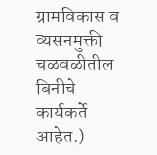ग्रामविकास व व्यसनमुक्ती चळवळीतील बिनीचे कार्यकर्ते आहेत.)